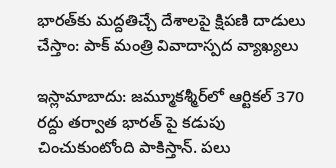భారత్‌కు మద్దతిచ్చే దేశాలపై క్షిపణి దాడులు చేస్తాం: పాక్ మంత్రి వివాదాస్పద వ్యాఖ్యలు

ఇస్లామాబాదు: జమ్మూకశ్మీర్‌లో ఆర్టికల్ 370 రద్దు తర్వాత భారత్ పై కడుపు చించుకుంటోంది పాకిస్తాన్. పలు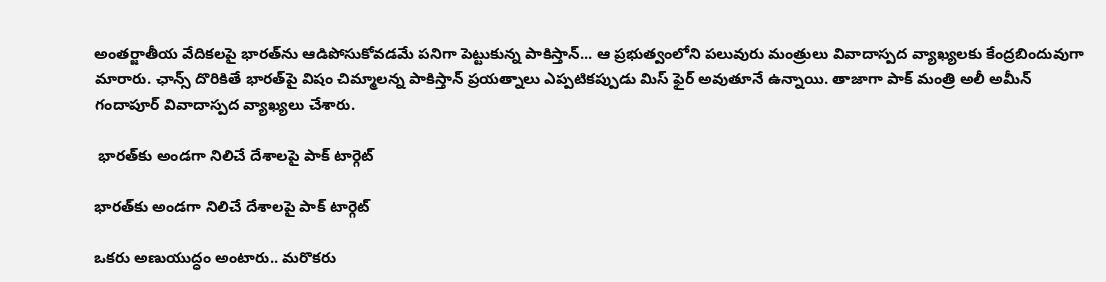అంతర్జాతీయ వేదికలపై భారత్‌ను ఆడిపోసుకోవడమే పనిగా పెట్టుకున్న పాకిస్తాన్... ఆ ప్రభుత్వంలోని పలువురు మంత్రులు వివాదాస్పద వ్యాఖ్యలకు కేంద్రబిందువుగా మారారు. ఛాన్స్ దొరికితే భారత్‌పై విషం చిమ్మాలన్న పాకిస్తాన్ ప్రయత్నాలు ఎప్పటికప్పుడు మిస్ ఫైర్ అవుతూనే ఉన్నాయి. తాజాగా పాక్ మంత్రి అలీ అమీన్ గందాపూర్ వివాదాస్పద వ్యాఖ్యలు చేశారు.

 భారత్‌కు అండగా నిలిచే దేశాలపై పాక్ టార్గెట్

భారత్‌కు అండగా నిలిచే దేశాలపై పాక్ టార్గెట్

ఒకరు అణుయుద్ధం అంటారు.. మరొకరు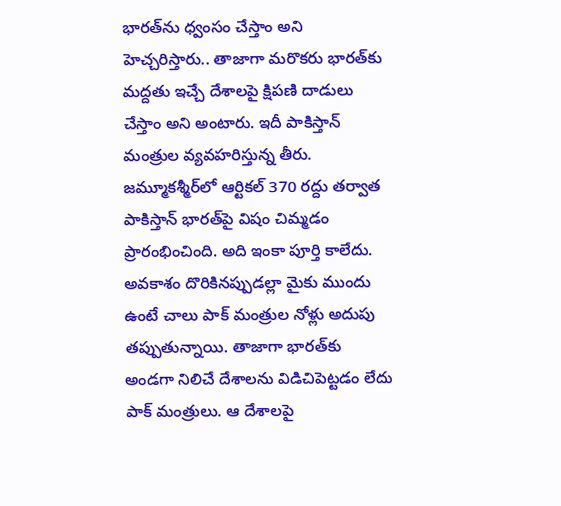భారత్‌ను ధ్వంసం చేస్తాం అని హెచ్చరిస్తారు.. తాజాగా మరొకరు భారత్‌కు మద్దతు ఇచ్చే దేశాలపై క్షిపణి దాడులు చేస్తాం అని అంటారు. ఇదీ పాకిస్తాన్ మంత్రుల వ్యవహరిస్తున్న తీరు. జమ్మూకశ్మీర్‌లో ఆర్టికల్ 370 రద్దు తర్వాత పాకిస్తాన్ భారత్‌పై విషం చిమ్మడం ప్రారంభించింది. అది ఇంకా పూర్తి కాలేదు. అవకాశం దొరికినప్పుడల్లా మైకు ముందు ఉంటే చాలు పాక్ మంత్రుల నోళ్లు అదుపు తప్పుతున్నాయి. తాజాగా భారత్‌కు అండగా నిలిచే దేశాలను విడిచిపెట్టడం లేదు పాక్ మంత్రులు. ఆ దేశాలపై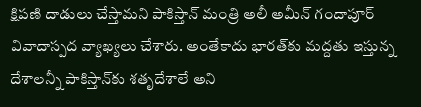క్షిపణి దాడులు చేస్తామని పాకిస్తాన్ మంత్రి అలీ అమీన్ గందాపూర్ వివాదాస్పద వ్యాఖ్యలు చేశారు. అంతేకాదు భారత్‌కు మద్దతు ఇస్తున్న దేశాలన్నీ పాకిస్తాన్‌కు శతృదేశాలే అని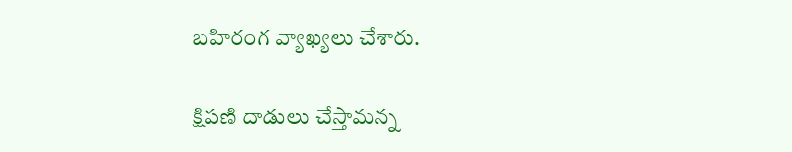బహిరంగ వ్యాఖ్యలు చేశారు.

క్షిపణి దాడులు చేస్తామన్న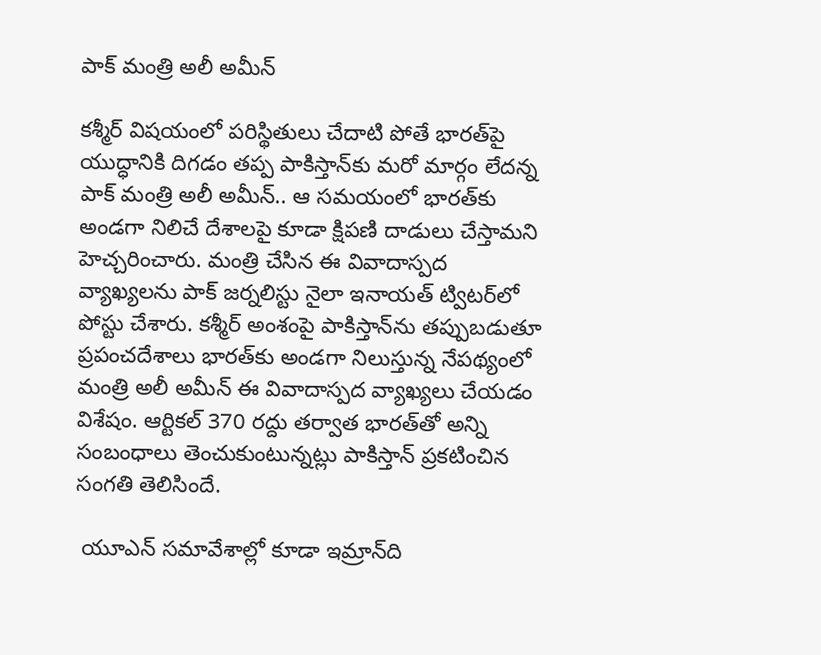పాక్ మంత్రి అలీ అమీన్

కశ్మీర్ విషయంలో పరిస్థితులు చేదాటి పోతే భారత్‌పై యుద్ధానికి దిగడం తప్ప పాకిస్తాన్‌కు మరో మార్గం లేదన్న పాక్ మంత్రి అలీ అమీన్.. ఆ సమయంలో భారత్‌కు అండగా నిలిచే దేశాలపై కూడా క్షిపణి దాడులు చేస్తామని హెచ్చరించారు. మంత్రి చేసిన ఈ వివాదాస్పద వ్యాఖ్యలను పాక్ జర్నలిస్టు నైలా ఇనాయత్ ట్విటర్‌లో పోస్టు చేశారు. కశ్మీర్ అంశంపై పాకిస్తాన్‌ను తప్పుబడుతూ ప్రపంచదేశాలు భారత్‌కు అండగా నిలుస్తున్న నేపథ్యంలో మంత్రి అలీ అమీన్ ఈ వివాదాస్పద వ్యాఖ్యలు చేయడం విశేషం. ఆర్టికల్ 370 రద్దు తర్వాత భారత్‌తో అన్ని సంబంధాలు తెంచుకుంటున్నట్లు పాకిస్తాన్ ప్రకటించిన సంగతి తెలిసిందే.

 యూఎన్ సమావేశాల్లో కూడా ఇమ్రాన్‌ది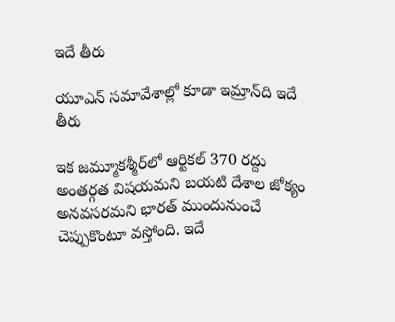ఇదే తీరు

యూఎన్ సమావేశాల్లో కూడా ఇమ్రాన్‌ది ఇదే తీరు

ఇక జమ్మూకశ్మీర్‌లో ఆర్టికల్ 370 రద్దు అంతర్గత విషయమని బయటి దేశాల జోక్యం అనవసరమని భారత్ ముందునుంచే చెప్పుకొంటూ వస్తోంది. ఇదే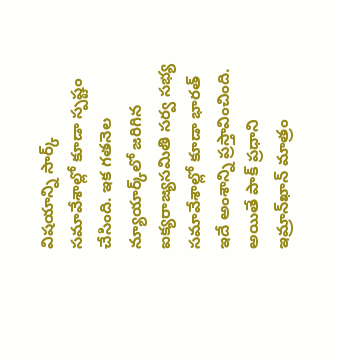విషయాన్ని సార్క్ సమావేశాల్లో కూడా స్పష్టం చేసింది. ఇక గతనెల న్యూయార్క్‌లో జరిగిన ఐక్యరాజ్యసమితి సర్వ సభ్య సమావేశాల్లో కూడా భారత్ ఇదే అంశాన్ని ప్రస్తావించింది. అయితే పాక్ ప్రధాని ఇమ్రాన్‌ఖాన్ మాత్రం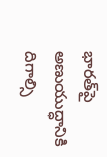భారత్‌పై అణుయుద్ధానికి దిగాల్సి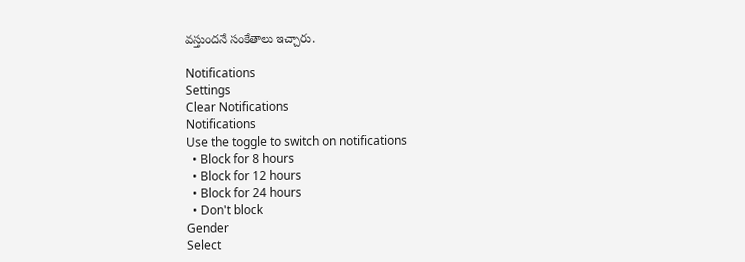వస్తుందనే సంకేతాలు ఇచ్చారు.

Notifications
Settings
Clear Notifications
Notifications
Use the toggle to switch on notifications
  • Block for 8 hours
  • Block for 12 hours
  • Block for 24 hours
  • Don't block
Gender
Select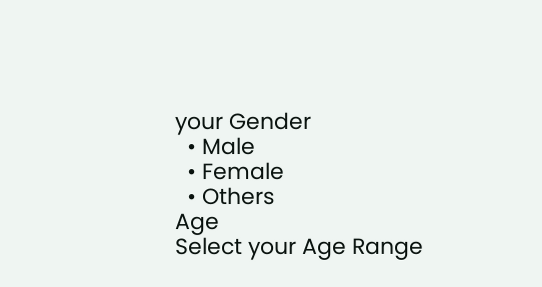your Gender
  • Male
  • Female
  • Others
Age
Select your Age Range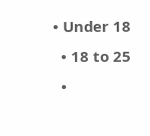• Under 18
  • 18 to 25
  •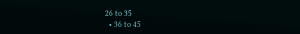26 to 35
  • 36 to 45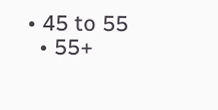• 45 to 55
  • 55+